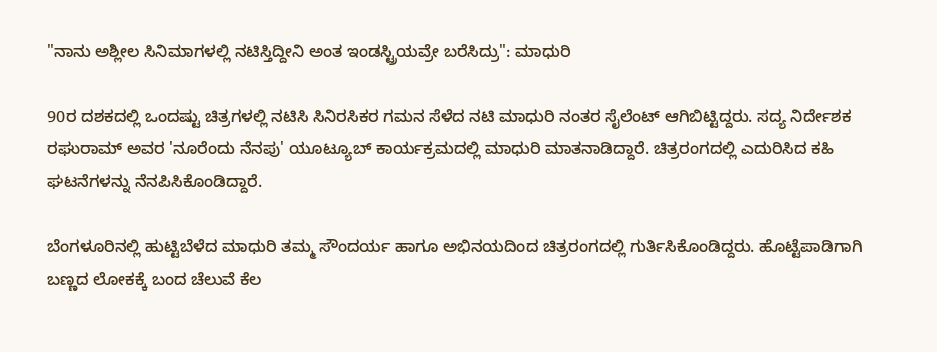"ನಾನು ಅಶ್ಲೀಲ ಸಿನಿಮಾಗಳಲ್ಲಿ ನಟಿಸ್ತಿದ್ದೀನಿ ಅಂತ ಇಂಡಸ್ಟ್ರಿಯವ್ರೇ ಬರೆಸಿದ್ರು": ಮಾಧುರಿ

90ರ ದಶಕದಲ್ಲಿ ಒಂದಷ್ಟು ಚಿತ್ರಗಳಲ್ಲಿ ನಟಿಸಿ ಸಿನಿರಸಿಕರ ಗಮನ ಸೆಳೆದ ನಟಿ ಮಾಧುರಿ ನಂತರ ಸೈಲೆಂಟ್ ಆಗಿಬಿಟ್ಟಿದ್ದರು. ಸದ್ಯ ನಿರ್ದೇಶಕ ರಘುರಾಮ್ ಅವರ 'ನೂರೆಂದು ನೆನಪು' ಯೂಟ್ಯೂಬ್‌ ಕಾರ್ಯಕ್ರಮದಲ್ಲಿ ಮಾಧುರಿ ಮಾತನಾಡಿದ್ದಾರೆ. ಚಿತ್ರರಂಗದಲ್ಲಿ ಎದುರಿಸಿದ ಕಹಿ ಘಟನೆಗಳನ್ನು ನೆನಪಿಸಿಕೊಂಡಿದ್ದಾರೆ.

ಬೆಂಗಳೂರಿನಲ್ಲಿ ಹುಟ್ಟಿಬೆಳೆದ ಮಾಧುರಿ ತಮ್ಮ ಸೌಂದರ್ಯ ಹಾಗೂ ಅಭಿನಯದಿಂದ ಚಿತ್ರರಂಗದಲ್ಲಿ ಗುರ್ತಿಸಿಕೊಂಡಿದ್ದರು. ಹೊಟ್ಟೆಪಾಡಿಗಾಗಿ ಬಣ್ಣದ ಲೋಕಕ್ಕೆ ಬಂದ ಚೆಲುವೆ ಕೆಲ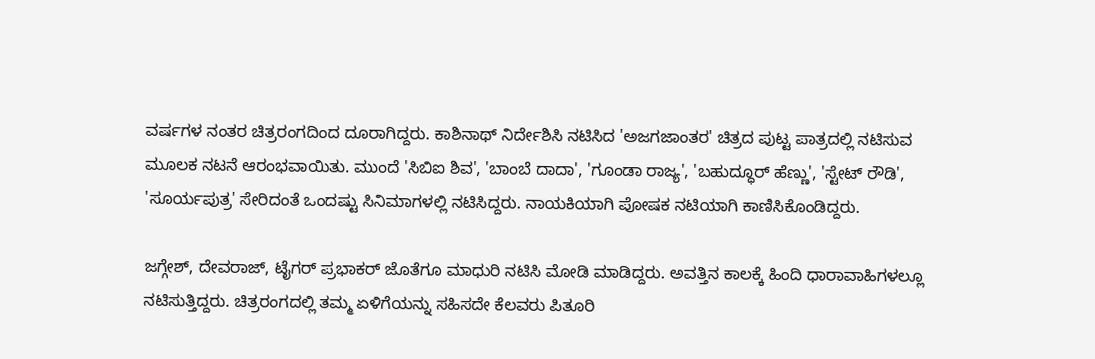ವರ್ಷಗಳ ನಂತರ ಚಿತ್ರರಂಗದಿಂದ ದೂರಾಗಿದ್ದರು. ಕಾಶಿನಾಥ್ ನಿರ್ದೇಶಿಸಿ ನಟಿಸಿದ 'ಅಜಗಜಾಂತರ' ಚಿತ್ರದ ಪುಟ್ಟ ಪಾತ್ರದಲ್ಲಿ ನಟಿಸುವ ಮೂಲಕ ನಟನೆ ಆರಂಭವಾಯಿತು. ಮುಂದೆ 'ಸಿಬಿಐ ಶಿವ', 'ಬಾಂಬೆ ದಾದಾ', 'ಗೂಂಡಾ ರಾಜ್ಯ', 'ಬಹುದ್ಧೂರ್ ಹೆಣ್ಣು', 'ಸ್ಟೇಟ್ ರೌಡಿ', 'ಸೂರ್ಯಪುತ್ರ' ಸೇರಿದಂತೆ ಒಂದಷ್ಟು ಸಿನಿಮಾಗಳಲ್ಲಿ ನಟಿಸಿದ್ದರು. ನಾಯಕಿಯಾಗಿ ಪೋಷಕ ನಟಿಯಾಗಿ ಕಾಣಿಸಿಕೊಂಡಿದ್ದರು.

ಜಗ್ಗೇಶ್, ದೇವರಾಜ್, ಟೈಗರ್ ಪ್ರಭಾಕರ್ ಜೊತೆಗೂ ಮಾಧುರಿ ನಟಿಸಿ ಮೋಡಿ ಮಾಡಿದ್ದರು. ಅವತ್ತಿನ ಕಾಲಕ್ಕೆ ಹಿಂದಿ ಧಾರಾವಾಹಿಗಳಲ್ಲೂ ನಟಿಸುತ್ತಿದ್ದರು. ಚಿತ್ರರಂಗದಲ್ಲಿ ತಮ್ಮ ಏಳಿಗೆಯನ್ನು ಸಹಿಸದೇ ಕೆಲವರು ಪಿತೂರಿ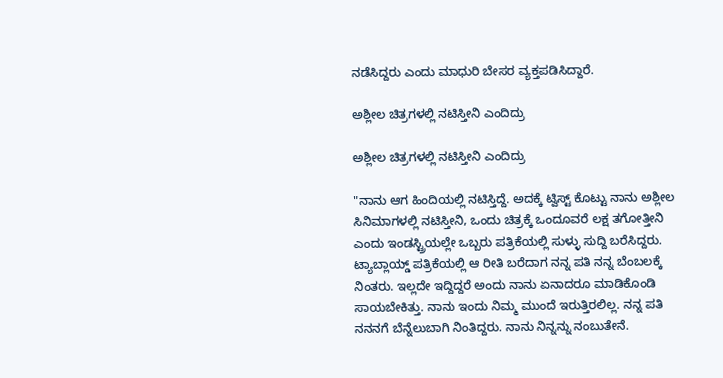ನಡೆಸಿದ್ದರು ಎಂದು ಮಾಧುರಿ ಬೇಸರ ವ್ಯಕ್ತಪಡಿಸಿದ್ದಾರೆ.

ಅಶ್ಲೀಲ ಚಿತ್ರಗಳಲ್ಲಿ ನಟಿಸ್ತೀನಿ ಎಂದಿದ್ರು

ಅಶ್ಲೀಲ ಚಿತ್ರಗಳಲ್ಲಿ ನಟಿಸ್ತೀನಿ ಎಂದಿದ್ರು

"ನಾನು ಆಗ ಹಿಂದಿಯಲ್ಲಿ ನಟಿಸ್ತಿದ್ದೆ. ಅದಕ್ಕೆ ಟ್ವಿಸ್ಟ್ ಕೊಟ್ಟು ನಾನು ಅಶ್ಲೀಲ ಸಿನಿಮಾಗಳಲ್ಲಿ ನಟಿಸ್ತೀನಿ, ಒಂದು ಚಿತ್ರಕ್ಕೆ ಒಂದೂವರೆ ಲಕ್ಷ ತಗೋತ್ತೀನಿ ಎಂದು ಇಂಡಸ್ಟ್ರಿಯಲ್ಲೇ ಒಬ್ಬರು ಪತ್ರಿಕೆಯಲ್ಲಿ ಸುಳ್ಳು ಸುದ್ದಿ ಬರೆಸಿದ್ದರು. ಟ್ಯಾಬ್ಲಾಯ್ಡ್ ಪತ್ರಿಕೆಯಲ್ಲಿ ಆ ರೀತಿ ಬರೆದಾಗ ನನ್ನ ಪತಿ ನನ್ನ ಬೆಂಬಲಕ್ಕೆ ನಿಂತರು. ಇಲ್ಲದೇ ಇದ್ದಿದ್ದರೆ ಅಂದು ನಾನು ಏನಾದರೂ ಮಾಡಿಕೊಂಡಿ ಸಾಯಬೇಕಿತ್ತು. ನಾನು ಇಂದು ನಿಮ್ಮ ಮುಂದೆ ಇರುತ್ತಿರಲಿಲ್ಲ. ನನ್ನ ಪತಿ ನನನಗೆ ಬೆನ್ನೆಲುಬಾಗಿ ನಿಂತಿದ್ದರು. ನಾನು ನಿನ್ನನ್ನು ನಂಬುತೇನೆ.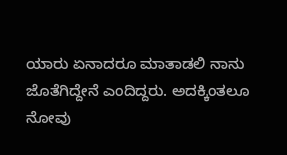ಯಾರು ಏನಾದರೂ ಮಾತಾಡಲಿ ನಾನು ಜೊತೆಗಿದ್ದೇನೆ ಎಂದಿದ್ದರು. ಅದಕ್ಕಿಂತಲೂ ನೋವು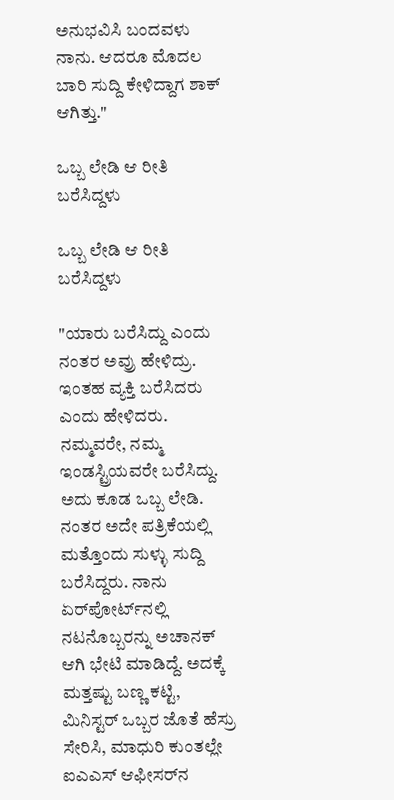ಅನುಭವಿಸಿ ಬಂದವಳು ನಾನು. ಆದರೂ ಮೊದಲ ಬಾರಿ ಸುದ್ದಿ ಕೇಳಿದ್ದಾಗ ಶಾಕ್ ಆಗಿತ್ತು."

ಒಬ್ಬ ಲೇಡಿ ಆ ರೀತಿ ಬರೆಸಿದ್ದಳು

ಒಬ್ಬ ಲೇಡಿ ಆ ರೀತಿ ಬರೆಸಿದ್ದಳು

"ಯಾರು ಬರೆಸಿದ್ದು ಎಂದು ನಂತರ ಅವ್ರು ಹೇಳಿದ್ರು. ಇಂತಹ ವ್ಯಕ್ತಿ ಬರೆಸಿದರು ಎಂದು ಹೇಳಿದರು. ನಮ್ಮವರೇ, ನಮ್ಮ ಇಂಡಸ್ಟ್ರಿಯವರೇ ಬರೆಸಿದ್ದು. ಅದು ಕೂಡ ಒಬ್ಬ ಲೇಡಿ. ನಂತರ ಅದೇ ಪತ್ರಿಕೆಯಲ್ಲಿ ಮತ್ತೊಂದು ಸುಳ್ಳು ಸುದ್ದಿ ಬರೆಸಿದ್ದರು. ನಾನು ಏರ್‌ಪೋರ್ಟ್‌ನಲ್ಲಿ ನಟನೊಬ್ಬರನ್ನು ಅಚಾನಕ್‌ ಆಗಿ ಭೇಟಿ ಮಾಡಿದ್ದೆ. ಅದಕ್ಕೆ ಮತ್ತಷ್ಟು ಬಣ್ಣ ಕಟ್ಟಿ, ಮಿನಿಸ್ಟರ್ ಒಬ್ಬರ ಜೊತೆ ಹೆಸ್ರು ಸೇರಿಸಿ, ಮಾಧುರಿ ಕುಂತಲ್ಲೇ ಐಎಎಸ್ ಆಫೀಸರ್‌ನ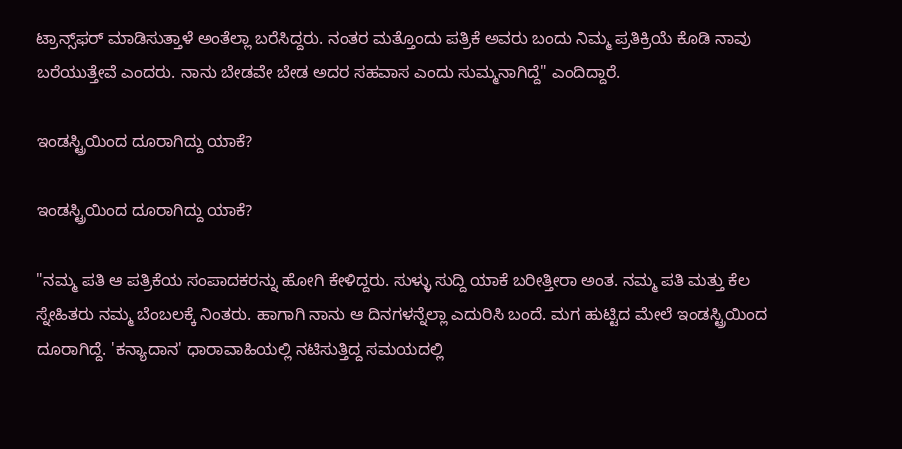ಟ್ರಾನ್ಸ್‌ಫರ್ ಮಾಡಿಸುತ್ತಾಳೆ ಅಂತೆಲ್ಲಾ ಬರೆಸಿದ್ದರು. ನಂತರ ಮತ್ತೊಂದು ಪತ್ರಿಕೆ ಅವರು ಬಂದು ನಿಮ್ಮ ಪ್ರತಿಕ್ರಿಯೆ ಕೊಡಿ ನಾವು ಬರೆಯುತ್ತೇವೆ ಎಂದರು. ನಾನು ಬೇಡವೇ ಬೇಡ ಅದರ ಸಹವಾಸ ಎಂದು ಸುಮ್ಮನಾಗಿದ್ದೆ" ಎಂದಿದ್ದಾರೆ.

ಇಂಡಸ್ಟ್ರಿಯಿಂದ ದೂರಾಗಿದ್ದು ಯಾಕೆ?

ಇಂಡಸ್ಟ್ರಿಯಿಂದ ದೂರಾಗಿದ್ದು ಯಾಕೆ?

"ನಮ್ಮ ಪತಿ ಆ ಪತ್ರಿಕೆಯ ಸಂಪಾದಕರನ್ನು ಹೋಗಿ ಕೇಳಿದ್ದರು. ಸುಳ್ಳು ಸುದ್ದಿ ಯಾಕೆ ಬರೀತ್ತೀರಾ ಅಂತ. ನಮ್ಮ ಪತಿ ಮತ್ತು ಕೆಲ ಸ್ನೇಹಿತರು ನಮ್ಮ ಬೆಂಬಲಕ್ಕೆ ನಿಂತರು. ಹಾಗಾಗಿ ನಾನು ಆ ದಿನಗಳನ್ನೆಲ್ಲಾ ಎದುರಿಸಿ ಬಂದೆ. ಮಗ ಹುಟ್ಟಿದ ಮೇಲೆ ಇಂಡಸ್ಟ್ರಿಯಿಂದ ದೂರಾಗಿದ್ದೆ. 'ಕನ್ಯಾದಾನ' ಧಾರಾವಾಹಿಯಲ್ಲಿ ನಟಿಸುತ್ತಿದ್ದ ಸಮಯದಲ್ಲಿ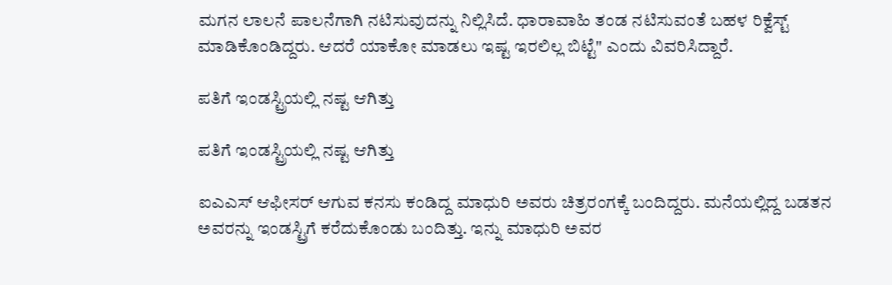ಮಗನ ಲಾಲನೆ ಪಾಲನೆಗಾಗಿ ನಟಿಸುವುದನ್ನು ನಿಲ್ಲಿಸಿದೆ. ಧಾರಾವಾಹಿ ತಂಡ ನಟಿಸುವಂತೆ ಬಹಳ ರಿಕ್ವೆಸ್ಟ್ ಮಾಡಿಕೊಂಡಿದ್ದರು. ಆದರೆ ಯಾಕೋ ಮಾಡಲು ಇಷ್ಟ ಇರಲಿಲ್ಲ ಬಿಟ್ಟೆ" ಎಂದು ವಿವರಿಸಿದ್ದಾರೆ.

ಪತಿಗೆ ಇಂಡಸ್ಟ್ರಿಯಲ್ಲಿ ನಷ್ಟ ಆಗಿತ್ತು

ಪತಿಗೆ ಇಂಡಸ್ಟ್ರಿಯಲ್ಲಿ ನಷ್ಟ ಆಗಿತ್ತು

ಐಎಎಸ್ ಆಫೀಸರ್ ಆಗುವ ಕನಸು ಕಂಡಿದ್ದ ಮಾಧುರಿ ಅವರು ಚಿತ್ರರಂಗಕ್ಕೆ ಬಂದಿದ್ದರು. ಮನೆಯಲ್ಲಿದ್ದ ಬಡತನ ಅವರನ್ನು ಇಂಡಸ್ಟ್ರಿಗೆ ಕರೆದುಕೊಂಡು ಬಂದಿತ್ತು. ಇನ್ನು ಮಾಧುರಿ ಅವರ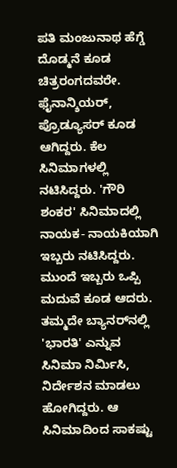ಪತಿ ಮಂಜುನಾಥ ಹೆಗ್ಡೆ ದೊಡ್ಮನೆ ಕೂಡ ಚಿತ್ರರಂಗದವರೇ. ಫೈನಾನ್ಶಿಯರ್, ಪ್ರೊಡ್ಯೂಸರ್ ಕೂಡ ಆಗಿದ್ದರು. ಕೆಲ ಸಿನಿಮಾಗಳಲ್ಲಿ ನಟಿಸಿದ್ದರು. 'ಗೌರಿ ಶಂಕರ' ಸಿನಿಮಾದಲ್ಲಿ ನಾಯಕ- ನಾಯಕಿಯಾಗಿ ಇಬ್ಬರು ನಟಿಸಿದ್ದರು. ಮುಂದೆ ಇಬ್ಬರು ಒಪ್ಪಿ ಮದುವೆ ಕೂಡ ಆದರು. ತಮ್ಮದೇ ಬ್ಯಾನರ್‌ನಲ್ಲಿ 'ಭಾರತಿ' ಎನ್ನುವ ಸಿನಿಮಾ ನಿರ್ಮಿಸಿ, ನಿರ್ದೇಶನ ಮಾಡಲು ಹೋಗಿದ್ದರು. ಆ ಸಿನಿಮಾದಿಂದ ಸಾಕಷ್ಟು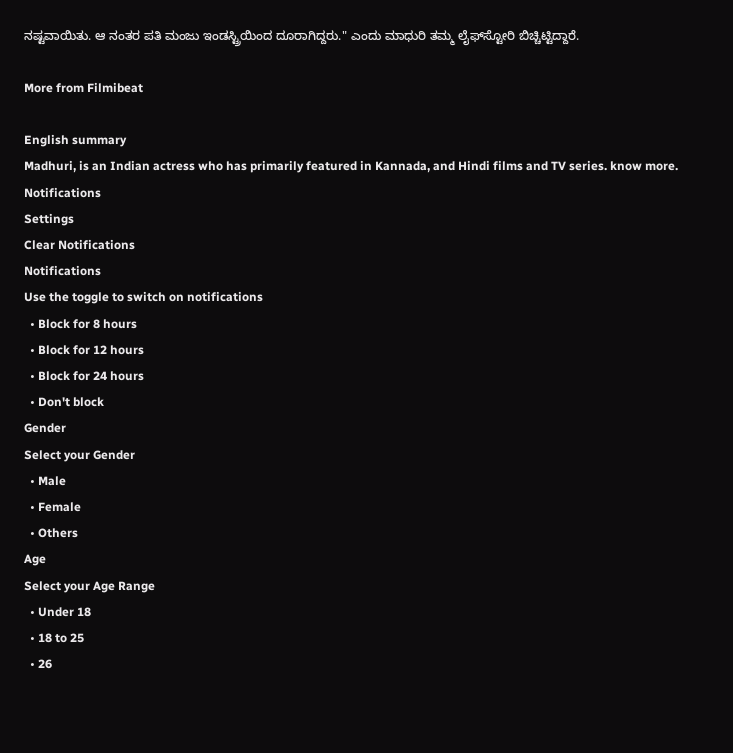ನಷ್ಟವಾಯಿತು. ಆ ನಂತರ ಪತಿ ಮಂಜು ಇಂಡಸ್ಟ್ರಿಯಿಂದ ದೂರಾಗಿದ್ದರು." ಎಂದು ಮಾಧುರಿ ತಮ್ಮ ಲೈಫ್‌ಸ್ಟೋರಿ ಬಿಚ್ಚಿಟ್ಟಿದ್ದಾರೆ.

More from Filmibeat

English summary
Madhuri, is an Indian actress who has primarily featured in Kannada, and Hindi films and TV series. know more.
Notifications
Settings
Clear Notifications
Notifications
Use the toggle to switch on notifications
  • Block for 8 hours
  • Block for 12 hours
  • Block for 24 hours
  • Don't block
Gender
Select your Gender
  • Male
  • Female
  • Others
Age
Select your Age Range
  • Under 18
  • 18 to 25
  • 26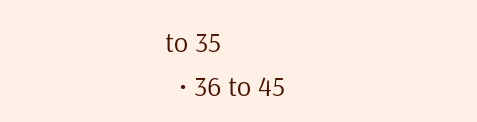to 35
  • 36 to 45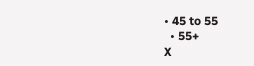• 45 to 55
  • 55+
X